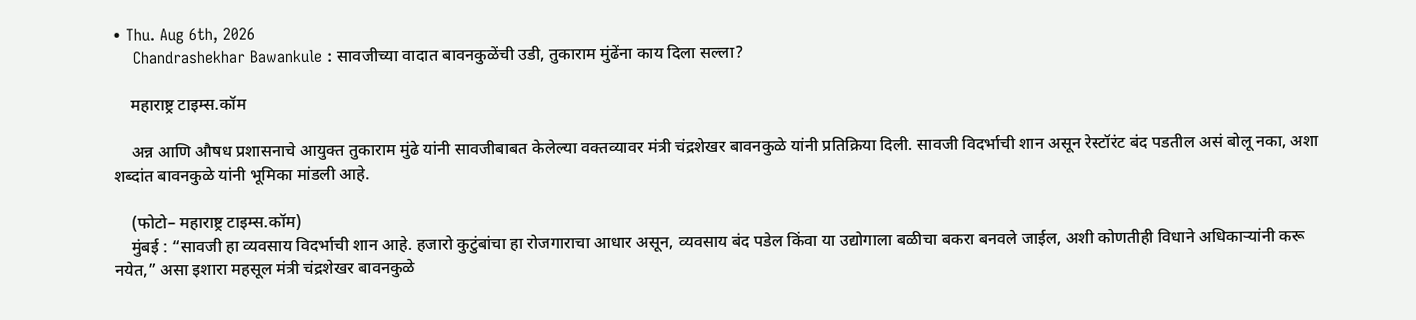• Thu. Aug 6th, 2026
    Chandrashekhar Bawankule : सावजीच्या वादात बावनकुळेंची उडी, तुकाराम मुंढेंना काय दिला सल्ला?

    महाराष्ट्र टाइम्स.कॉम

    अन्न आणि औषध प्रशासनाचे आयुक्त तुकाराम मुंढे यांनी सावजीबाबत केलेल्या वक्तव्यावर मंत्री चंद्रशेखर बावनकुळे यांनी प्रतिक्रिया दिली. सावजी विदर्भाची शान असून रेस्टॉरंट बंद पडतील असं बोलू नका, अशा शब्दांत बावनकुळे यांनी भूमिका मांडली आहे.

    (फोटो– महाराष्ट्र टाइम्स.कॉम)
    मुंबई : “सावजी हा व्यवसाय विदर्भाची शान आहे. हजारो कुटुंबांचा हा रोजगाराचा आधार असून, व्यवसाय बंद पडेल किंवा या उद्योगाला बळीचा बकरा बनवले जाईल, अशी कोणतीही विधाने अधिकाऱ्यांनी करू नयेत,” असा इशारा महसूल मंत्री चंद्रशेखर बावनकुळे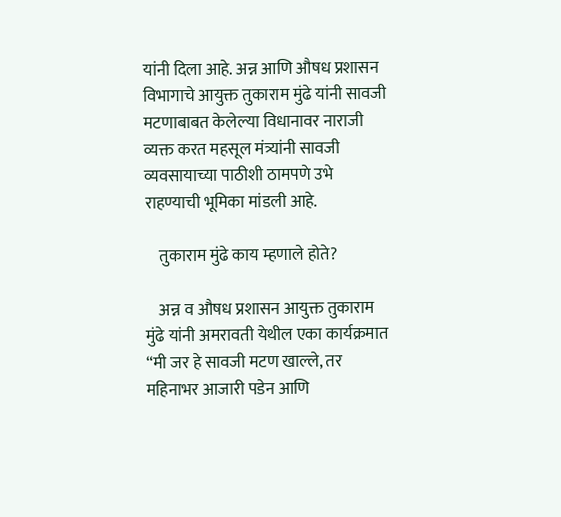यांनी दिला आहे. अन्न आणि औषध प्रशासन विभागाचे आयुक्त तुकाराम मुंढे यांनी सावजी मटणाबाबत केलेल्या विधानावर नाराजी व्यक्त करत महसूल मंत्र्यांनी सावजी व्यवसायाच्या पाठीशी ठामपणे उभे राहण्याची भूमिका मांडली आहे.

    तुकाराम मुंढे काय म्हणाले होते?

    अन्न व औषध प्रशासन आयुक्त तुकाराम मुंढे यांनी अमरावती येथील एका कार्यक्रमात “मी जर हे सावजी मटण खाल्ले, तर महिनाभर आजारी पडेन आणि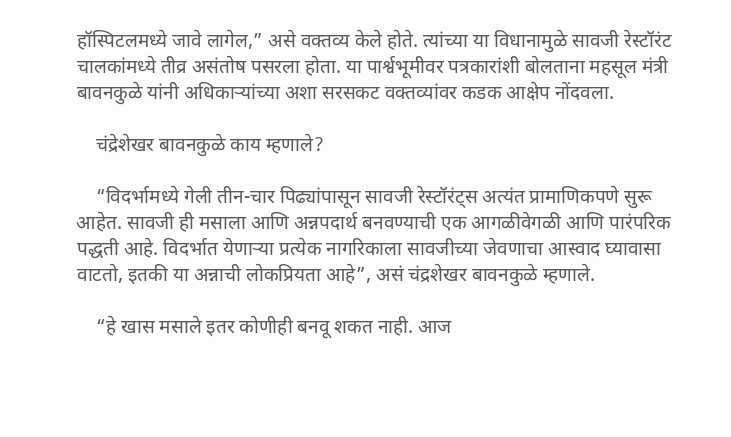हॉस्पिटलमध्ये जावे लागेल,” असे वक्तव्य केले होते. त्यांच्या या विधानामुळे सावजी रेस्टॉरंट चालकांमध्ये तीव्र असंतोष पसरला होता. या पार्श्वभूमीवर पत्रकारांशी बोलताना महसूल मंत्री बावनकुळे यांनी अधिकाऱ्यांच्या अशा सरसकट वक्तव्यांवर कडक आक्षेप नोंदवला.

    चंद्रेशेखर बावनकुळे काय म्हणाले?

    “विदर्भामध्ये गेली तीन-चार पिढ्यांपासून सावजी रेस्टॉरंट्स अत्यंत प्रामाणिकपणे सुरू आहेत. सावजी ही मसाला आणि अन्नपदार्थ बनवण्याची एक आगळीवेगळी आणि पारंपरिक पद्धती आहे. विदर्भात येणाऱ्या प्रत्येक नागरिकाला सावजीच्या जेवणाचा आस्वाद घ्यावासा वाटतो, इतकी या अन्नाची लोकप्रियता आहे”, असं चंद्रशेखर बावनकुळे म्हणाले.

    “हे खास मसाले इतर कोणीही बनवू शकत नाही. आज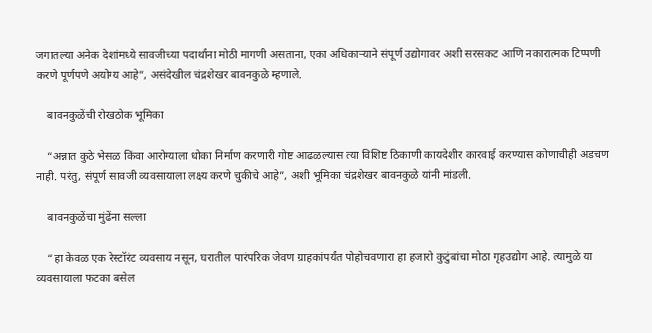जगातल्या अनेक देशांमध्ये सावजीच्या पदार्थांना मोठी मागणी असताना, एका अधिकाऱ्याने संपूर्ण उद्योगावर अशी सरसकट आणि नकारात्मक टिप्पणी करणे पूर्णपणे अयोग्य आहे”, असंदेखील चंद्रशेखर बावनकुळे म्हणाले.

    बावनकुळेंची रोखठोक भूमिका

    “अन्नात कुठे भेसळ किंवा आरोग्याला धोका निर्माण करणारी गोष्ट आढळल्यास त्या विशिष्ट ठिकाणी कायदेशीर कारवाई करण्यास कोणाचीही अडचण नाही. परंतु, संपूर्ण सावजी व्यवसायाला लक्ष्य करणे चुकीचे आहे”, अशी भूमिका चंद्रशेखर बावनकुळे यांनी मांडली.

    बावनकुळेंचा मुंढेंना सल्ला

    “हा केवळ एक रेस्टॉरंट व्यवसाय नसून, घरातील पारंपरिक जेवण ग्राहकांपर्यंत पोहोचवणारा हा हजारो कुटुंबांचा मोठा गृहउद्योग आहे. त्यामुळे या व्यवसायाला फटका बसेल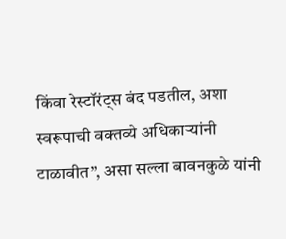किंवा रेस्टॉरंट्स बंद पडतील, अशा स्वरूपाची वक्तव्ये अधिकाऱ्यांनी टाळावीत”, असा सल्ला बावनकुळे यांनी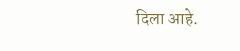दिला आहे.